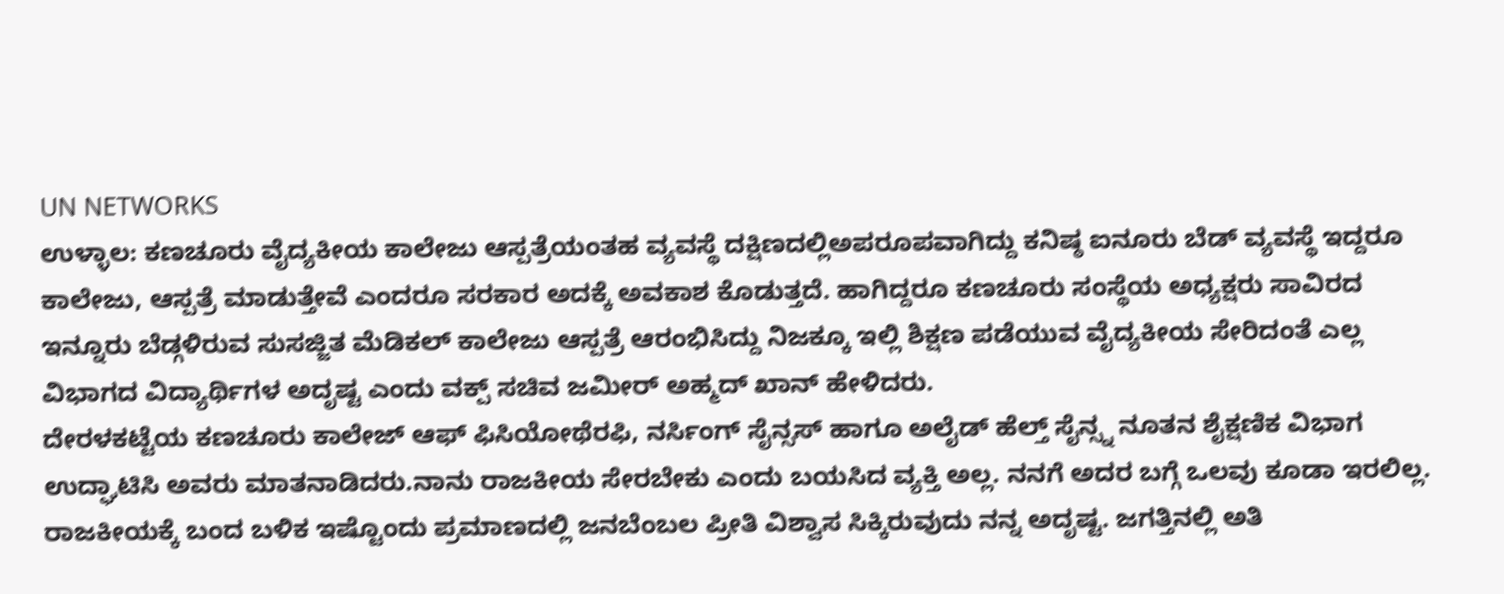UN NETWORKS
ಉಳ್ಳಾಲ: ಕಣಚೂರು ವೈದ್ಯಕೀಯ ಕಾಲೇಜು ಆಸ್ಪತ್ರೆಯಂತಹ ವ್ಯವಸ್ಥೆ ದಕ್ಷಿಣದಲ್ಲಿಅಪರೂಪವಾಗಿದ್ದು ಕನಿಷ್ಠ ಐನೂರು ಬೆಡ್ ವ್ಯವಸ್ಥೆ ಇದ್ದರೂ ಕಾಲೇಜು, ಆಸ್ಪತ್ರೆ ಮಾಡುತ್ತೇವೆ ಎಂದರೂ ಸರಕಾರ ಅದಕ್ಕೆ ಅವಕಾಶ ಕೊಡುತ್ತದೆ. ಹಾಗಿದ್ದರೂ ಕಣಚೂರು ಸಂಸ್ಥೆಯ ಅಧ್ಯಕ್ಷರು ಸಾವಿರದ ಇನ್ನೂರು ಬೆಡ್ಗಳಿರುವ ಸುಸಜ್ಜಿತ ಮೆಡಿಕಲ್ ಕಾಲೇಜು ಆಸ್ಪತ್ರೆ ಆರಂಭಿಸಿದ್ದು ನಿಜಕ್ಕೂ ಇಲ್ಲಿ ಶಿಕ್ಷಣ ಪಡೆಯುವ ವೈದ್ಯಕೀಯ ಸೇರಿದಂತೆ ಎಲ್ಲ ವಿಭಾಗದ ವಿದ್ಯಾರ್ಥಿಗಳ ಅದೃಷ್ಟ ಎಂದು ವಕ್ಪ್ ಸಚಿವ ಜಮೀರ್ ಅಹ್ಮದ್ ಖಾನ್ ಹೇಳಿದರು.
ದೇರಳಕಟ್ಟೆಯ ಕಣಚೂರು ಕಾಲೇಜ್ ಆಫ್ ಫಿಸಿಯೋಥೆರಫಿ, ನರ್ಸಿಂಗ್ ಸೈನ್ಸಸ್ ಹಾಗೂ ಅಲೈಡ್ ಹೆಲ್ತ್ ಸೈನ್ಸ್ನ ನೂತನ ಶೈಕ್ಷಣಿಕ ವಿಭಾಗ ಉದ್ಘಾಟಿಸಿ ಅವರು ಮಾತನಾಡಿದರು.ನಾನು ರಾಜಕೀಯ ಸೇರಬೇಕು ಎಂದು ಬಯಸಿದ ವ್ಯಕ್ತಿ ಅಲ್ಲ. ನನಗೆ ಅದರ ಬಗ್ಗೆ ಒಲವು ಕೂಡಾ ಇರಲಿಲ್ಲ. ರಾಜಕೀಯಕ್ಕೆ ಬಂದ ಬಳಿಕ ಇಷ್ಟೊಂದು ಪ್ರಮಾಣದಲ್ಲಿ ಜನಬೆಂಬಲ ಪ್ರೀತಿ ವಿಶ್ವಾಸ ಸಿಕ್ಕಿರುವುದು ನನ್ನ ಅದೃಷ್ಟ. ಜಗತ್ತಿನಲ್ಲಿ ಅತಿ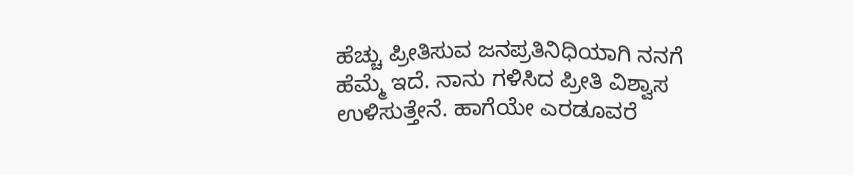ಹೆಚ್ಚು ಪ್ರೀತಿಸುವ ಜನಪ್ರತಿನಿಧಿಯಾಗಿ ನನಗೆ ಹೆಮ್ಮೆ ಇದೆ. ನಾನು ಗಳಿಸಿದ ಪ್ರೀತಿ ವಿಶ್ವಾಸ ಉಳಿಸುತ್ತೇನೆ. ಹಾಗೆಯೇ ಎರಡೂವರೆ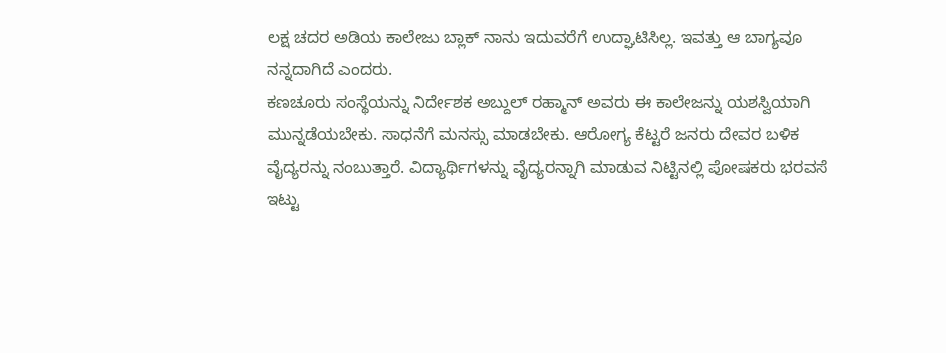ಲಕ್ಷ ಚದರ ಅಡಿಯ ಕಾಲೇಜು ಬ್ಲಾಕ್ ನಾನು ಇದುವರೆಗೆ ಉದ್ಘಾಟಿಸಿಲ್ಲ. ಇವತ್ತು ಆ ಬಾಗ್ಯವೂ ನನ್ನದಾಗಿದೆ ಎಂದರು.
ಕಣಚೂರು ಸಂಸ್ಥೆಯನ್ನು ನಿರ್ದೇಶಕ ಅಬ್ದುಲ್ ರಹ್ಮಾನ್ ಅವರು ಈ ಕಾಲೇಜನ್ನು ಯಶಸ್ವಿಯಾಗಿ ಮುನ್ನಡೆಯಬೇಕು. ಸಾಧನೆಗೆ ಮನಸ್ಸು ಮಾಡಬೇಕು. ಆರೋಗ್ಯ ಕೆಟ್ಟರೆ ಜನರು ದೇವರ ಬಳಿಕ ವೈದ್ಯರನ್ನು ನಂಬುತ್ತಾರೆ. ವಿದ್ಯಾರ್ಥಿಗಳನ್ನು ವೈದ್ಯರನ್ನಾಗಿ ಮಾಡುವ ನಿಟ್ಟಿನಲ್ಲಿ ಪೋಷಕರು ಭರವಸೆ ಇಟ್ಟು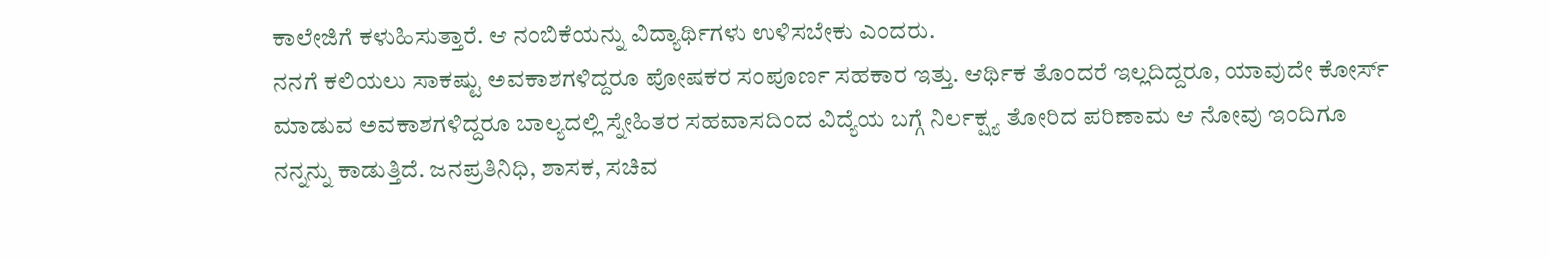ಕಾಲೇಜಿಗೆ ಕಳುಹಿಸುತ್ತಾರೆ. ಆ ನಂಬಿಕೆಯನ್ನು ವಿದ್ಯಾರ್ಥಿಗಳು ಉಳಿಸಬೇಕು ಎಂದರು.
ನನಗೆ ಕಲಿಯಲು ಸಾಕಷ್ಟು ಅವಕಾಶಗಳಿದ್ದರೂ ಪೋಷಕರ ಸಂಪೂರ್ಣ ಸಹಕಾರ ಇತ್ತು. ಆರ್ಥಿಕ ತೊಂದರೆ ಇಲ್ಲದಿದ್ದರೂ, ಯಾವುದೇ ಕೋರ್ಸ್ ಮಾಡುವ ಅವಕಾಶಗಳಿದ್ದರೂ ಬಾಲ್ಯದಲ್ಲಿ ಸ್ನೇಹಿತರ ಸಹವಾಸದಿಂದ ವಿದ್ಯೆಯ ಬಗ್ಗೆ ನಿರ್ಲಕ್ಷ್ಯ ತೋರಿದ ಪರಿಣಾಮ ಆ ನೋವು ಇಂದಿಗೂ ನನ್ನನ್ನು ಕಾಡುತ್ತಿದೆ. ಜನಪ್ರತಿನಿಧಿ, ಶಾಸಕ, ಸಚಿವ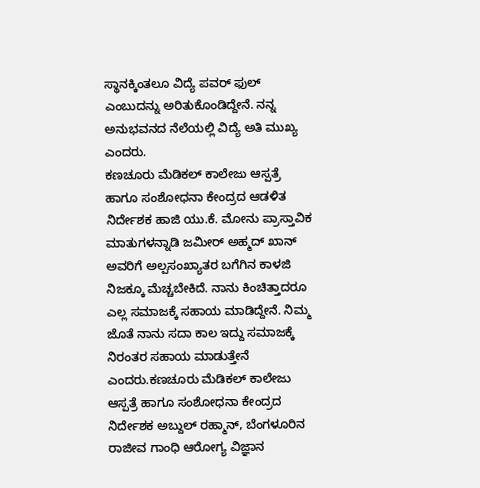ಸ್ಥಾನಕ್ಕಿಂತಲೂ ವಿದ್ಯೆ ಪವರ್ ಫುಲ್ ಎಂಬುದನ್ನು ಅರಿತುಕೊಂಡಿದ್ದೇನೆ. ನನ್ನ ಅನುಭವನದ ನೆಲೆಯಲ್ಲಿ ವಿದ್ಯೆ ಅತಿ ಮುಖ್ಯ ಎಂದರು.
ಕಣಚೂರು ಮೆಡಿಕಲ್ ಕಾಲೇಜು ಆಸ್ಪತ್ರೆ ಹಾಗೂ ಸಂಶೋಧನಾ ಕೇಂದ್ರದ ಆಡಳಿತ ನಿರ್ದೇಶಕ ಹಾಜಿ ಯು.ಕೆ. ಮೋನು ಪ್ರಾಸ್ತಾವಿಕ ಮಾತುಗಳನ್ನಾಡಿ ಜಮೀರ್ ಅಹ್ಮದ್ ಖಾನ್ ಅವರಿಗೆ ಅಲ್ಪಸಂಖ್ಯಾತರ ಬಗೆಗಿನ ಕಾಳಜಿ ನಿಜಕ್ಕೂ ಮೆಚ್ಚಬೇಕಿದೆ. ನಾನು ಕಿಂಚಿತ್ತಾದರೂ ಎಲ್ಲ ಸಮಾಜಕ್ಕೆ ಸಹಾಯ ಮಾಡಿದ್ದೇನೆ. ನಿಮ್ಮ ಜೊತೆ ನಾನು ಸದಾ ಕಾಲ ಇದ್ದು ಸಮಾಜಕ್ಕೆ ನಿರಂತರ ಸಹಾಯ ಮಾಡುತ್ತೇನೆ ಎಂದರು.ಕಣಚೂರು ಮೆಡಿಕಲ್ ಕಾಲೇಜು ಆಸ್ಪತ್ರೆ ಹಾಗೂ ಸಂಶೋಧನಾ ಕೇಂದ್ರದ ನಿರ್ದೇಶಕ ಅಬ್ದುಲ್ ರಹ್ಮಾನ್, ಬೆಂಗಳೂರಿನ ರಾಜೀವ ಗಾಂಧಿ ಆರೋಗ್ಯ ವಿಜ್ಞಾನ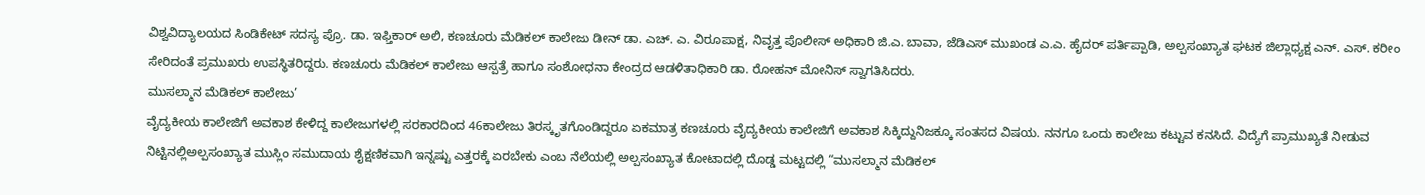ವಿಶ್ವವಿದ್ಯಾಲಯದ ಸಿಂಡಿಕೇಟ್ ಸದಸ್ಯ ಪ್ರೊ. ಡಾ. ಇಫ್ತಿಕಾರ್ ಅಲಿ, ಕಣಚೂರು ಮೆಡಿಕಲ್ ಕಾಲೇಜು ಡೀನ್ ಡಾ. ಎಚ್. ಎ. ವಿರೂಪಾಕ್ಷ, ನಿವೃತ್ತ ಪೊಲೀಸ್ ಅಧಿಕಾರಿ ಜಿ.ಎ. ಬಾವಾ, ಜೆಡಿಎಸ್ ಮುಖಂಡ ಎ.ಎ. ಹೈದರ್ ಪರ್ತಿಪ್ಪಾಡಿ, ಅಲ್ಪಸಂಖ್ಯಾತ ಘಟಕ ಜಿಲ್ಲಾಧ್ಯಕ್ಷ ಎನ್. ಎಸ್. ಕರೀಂ ಸೇರಿದಂತೆ ಪ್ರಮುಖರು ಉಪಸ್ಥಿತರಿದ್ದರು. ಕಣಚೂರು ಮೆಡಿಕಲ್ ಕಾಲೇಜು ಆಸ್ಪತ್ರೆ ಹಾಗೂ ಸಂಶೋಧನಾ ಕೇಂದ್ರದ ಆಡಳಿತಾಧಿಕಾರಿ ಡಾ. ರೋಹನ್ ಮೋನಿಸ್ ಸ್ವಾಗತಿಸಿದರು.
ಮುಸಲ್ಮಾನ ಮೆಡಿಕಲ್ ಕಾಲೇಜು’
ವೈದ್ಯಕೀಯ ಕಾಲೇಜಿಗೆ ಅವಕಾಶ ಕೇಳಿದ್ದ ಕಾಲೇಜುಗಳಲ್ಲಿ ಸರಕಾರದಿಂದ 46ಕಾಲೇಜು ತಿರಸ್ಕೃತಗೊಂಡಿದ್ದರೂ ಏಕಮಾತ್ರ ಕಣಚೂರು ವೈದ್ಯಕೀಯ ಕಾಲೇಜಿಗೆ ಅವಕಾಶ ಸಿಕ್ಕಿದ್ದುನಿಜಕ್ಕೂ ಸಂತಸದ ವಿಷಯ. ನನಗೂ ಒಂದು ಕಾಲೇಜು ಕಟ್ಟುವ ಕನಸಿದೆ. ವಿದ್ಯೆಗೆ ಪ್ರಾಮುಖ್ಯತೆ ನೀಡುವ ನಿಟ್ಟಿನಲ್ಲಿಅಲ್ಪಸಂಖ್ಯಾತ ಮುಸ್ಲಿಂ ಸಮುದಾಯ ಶೈಕ್ಷಣಿಕವಾಗಿ ಇನ್ನಷ್ಟು ಎತ್ತರಕ್ಕೆ ಏರಬೇಕು ಎಂಬ ನೆಲೆಯಲ್ಲಿ ಅಲ್ಪಸಂಖ್ಯಾತ ಕೋಟಾದಲ್ಲಿ ದೊಡ್ಡ ಮಟ್ಟದಲ್ಲಿ “ಮುಸಲ್ಮಾನ ಮೆಡಿಕಲ್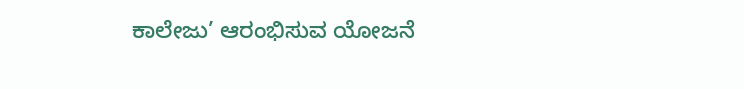ಕಾಲೇಜು’ ಆರಂಭಿಸುವ ಯೋಜನೆ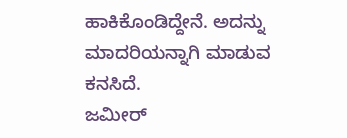ಹಾಕಿಕೊಂಡಿದ್ದೇನೆ. ಅದನ್ನು ಮಾದರಿಯನ್ನಾಗಿ ಮಾಡುವ ಕನಸಿದೆ.
ಜಮೀರ್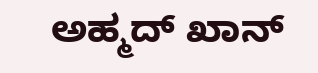ಅಹ್ಮದ್ ಖಾನ್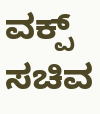ವಕ್ಪ್ ಸಚಿವ